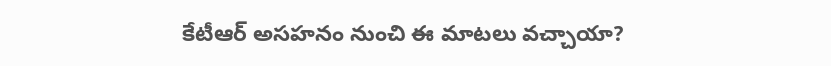కేటీఆర్‌ అసహనం నుంచి ఈ మాటలు వచ్చాయా?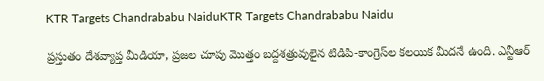KTR Targets Chandrababu NaiduKTR Targets Chandrababu Naidu

ప్రస్తుతం దేశవ్యాప్త మీడియా, ప్రజల చూపు మొత్తం బద్దశత్రువులైన టిడిపి-కాంగ్రెస్‌ల కలయిక మీదనే ఉంది. ఎన్టీఆర్‌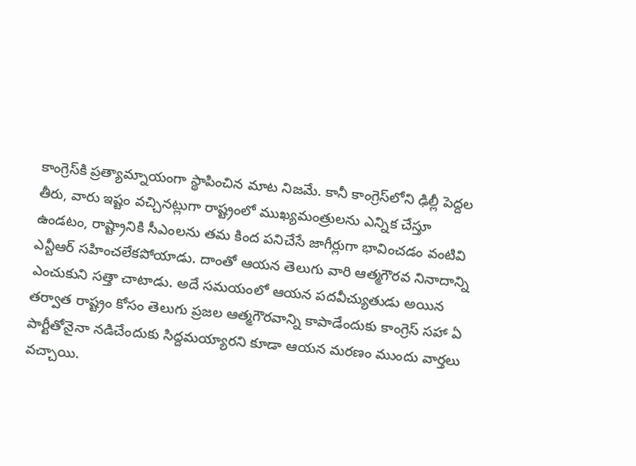కాంగ్రెస్‌కి ప్రత్యామ్నాయంగా స్థాపించిన మాట నిజమే. కానీ కాంగ్రెస్‌లోని ఢిల్లీ పెద్దల తీరు, వారు ఇష్టం వచ్చినట్లుగా రాష్ట్రంలో ముఖ్యమంత్రులను ఎన్నిక చేస్తూ ఉండటం, రాష్ట్రానికి సీఎంలను తమ కింద పనిచేసే జాగీర్లుగా భావించడం వంటివి ఎన్టీఆర్‌ సహించలేకపోయాడు. దాంతో ఆయన తెలుగు వారి ఆత్మగౌరవ నినాదాన్ని ఎంచుకుని సత్తా చాటాడు. అదే సమయంలో ఆయన పదవీచ్యుతుడు అయిన తర్వాత రాష్ట్రం కోసం తెలుగు ప్రజల ఆత్మగౌరవాన్ని కాపాడేందుకు కాంగ్రెస్‌ సహా ఏ పార్టీతోనైనా నడిచేందుకు సిద్దమయ్యారని కూడా ఆయన మరణం ముందు వార్తలు వచ్చాయి.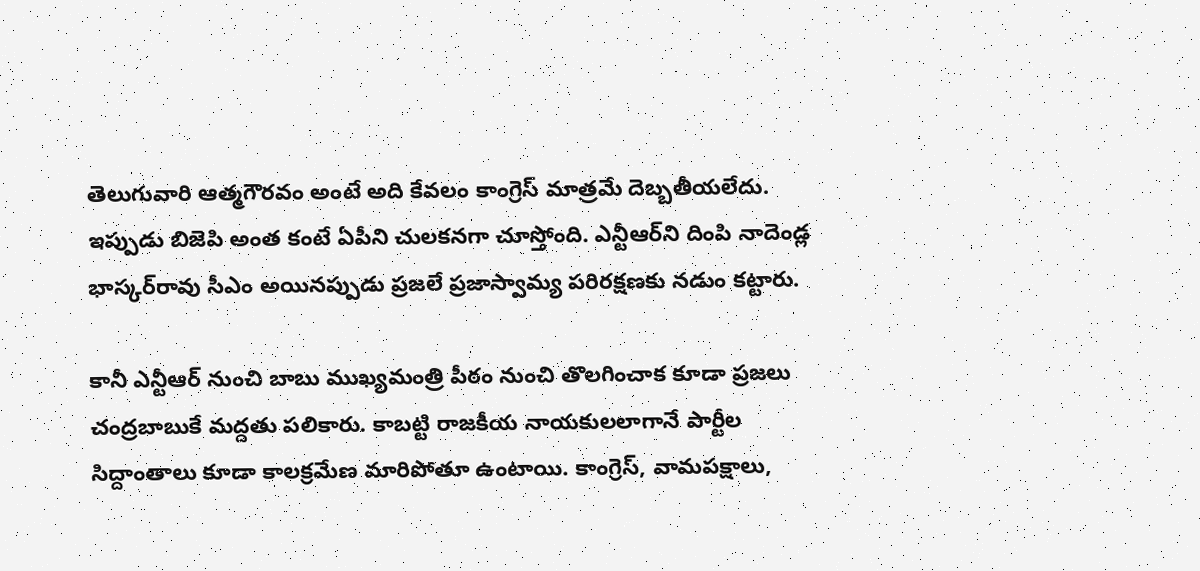తెలుగువారి ఆత్మగౌరవం అంటే అది కేవలం కాంగ్రెస్‌ మాత్రమే దెబ్బతీయలేదు. ఇప్పుడు బిజెపి అంత కంటే ఏపీని చులకనగా చూస్తోంది. ఎన్టీఆర్‌ని దింపి నాదెండ్ల భాస్కర్‌రావు సీఎం అయినప్పుడు ప్రజలే ప్రజాస్వామ్య పరిరక్షణకు నడుం కట్టారు.

కానీ ఎన్టీఆర్‌ నుంచి బాబు ముఖ్యమంత్రి పీఠం నుంచి తొలగించాక కూడా ప్రజలు చంద్రబాబుకే మద్దతు పలికారు. కాబట్టి రాజకీయ నాయకులలాగానే పార్టీల సిద్దాంతాలు కూడా కాలక్రమేణ మారిపోతూ ఉంటాయి. కాంగ్రెస్‌, వామపక్షాలు,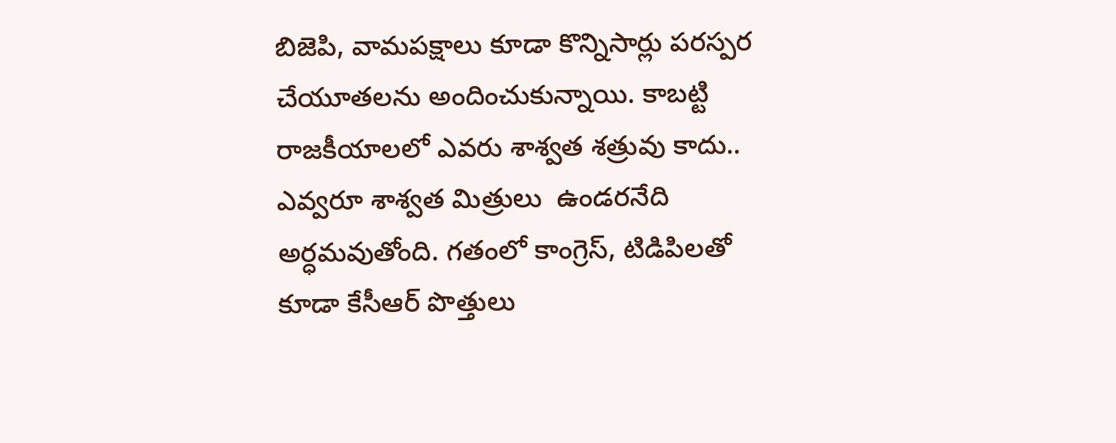బిజెపి, వామపక్షాలు కూడా కొన్నిసార్లు పరస్పర చేయూతలను అందించుకున్నాయి. కాబట్టి రాజకీయాలలో ఎవరు శాశ్వత శత్రువు కాదు.. ఎవ్వరూ శాశ్వత మిత్రులు  ఉండరనేది అర్ధమవుతోంది. గతంలో కాంగ్రెస్‌, టిడిపిలతో కూడా కేసీఆర్‌ పొత్తులు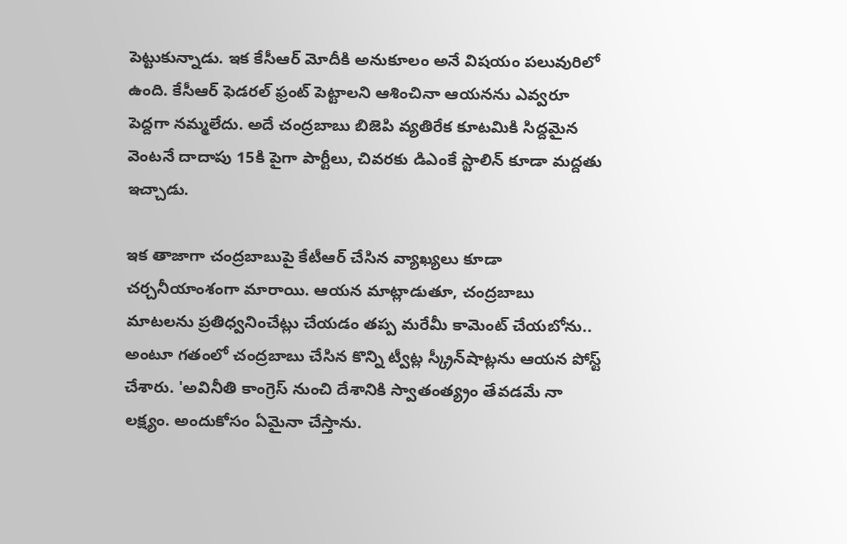పెట్టుకున్నాడు. ఇక కేసీఆర్‌ మోదీకి అనుకూలం అనే విషయం పలువురిలో ఉంది. కేసీఆర్‌ ఫెడరల్‌ ఫ్రంట్‌ పెట్టాలని ఆశించినా ఆయనను ఎవ్వరూ పెద్దగా నమ్మలేదు. అదే చంద్రబాబు బిజెపి వ్యతిరేక కూటమికి సిద్దమైన వెంటనే దాదాపు 15కి పైగా పార్టీలు, చివరకు డిఎంకే స్టాలిన్‌ కూడా మద్దతు ఇచ్చాడు.

ఇక తాజాగా చంద్రబాబుపై కేటీఆర్‌ చేసిన వ్యాఖ్యలు కూడా చర్చనీయాంశంగా మారాయి. ఆయన మాట్లాడుతూ, చంద్రబాబు మాటలను ప్రతిధ్వనించేట్లు చేయడం తప్ప మరేమీ కామెంట్‌ చేయబోను.. అంటూ గతంలో చంద్రబాబు చేసిన కొన్ని ట్వీట్ల స్క్రీన్‌షాట్లను ఆయన పోస్ట్‌ చేశారు. 'అవినీతి కాంగ్రెస్‌ నుంచి దేశానికి స్వాతంత్య్రం తేవడమే నా లక్ష్యం. అందుకోసం ఏమైనా చేస్తాను.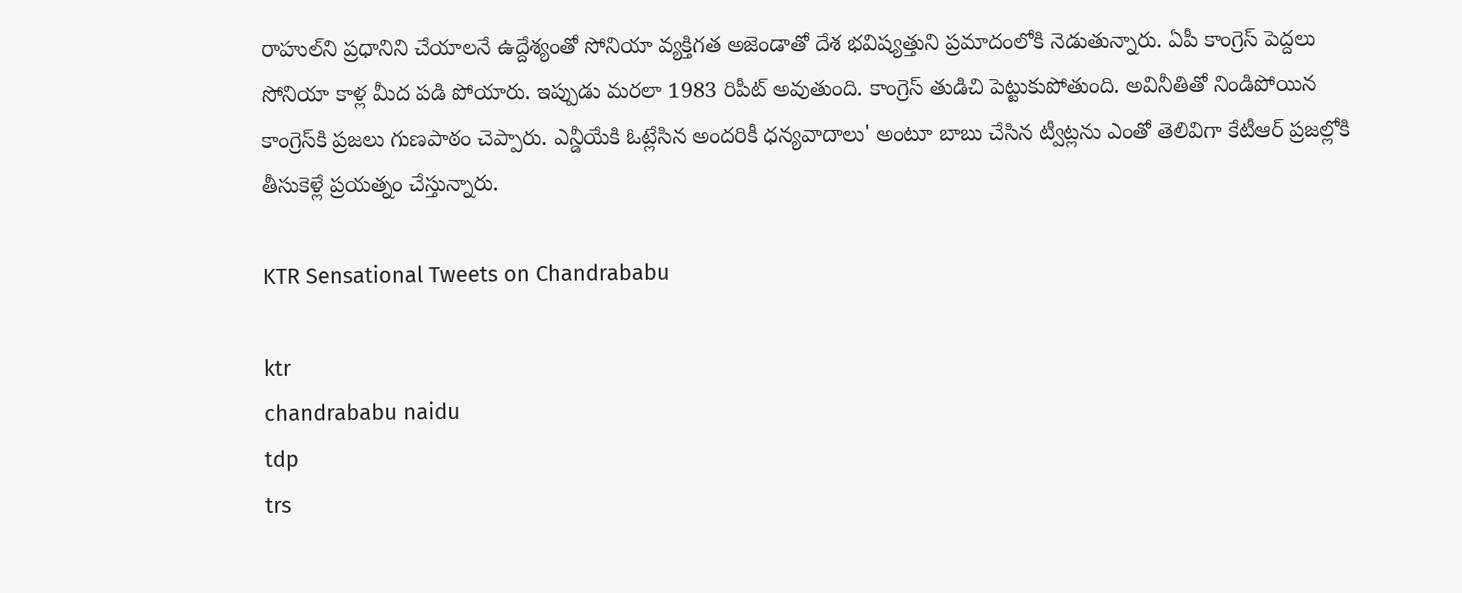రాహుల్‌ని ప్రధానిని చేయాలనే ఉద్దేశ్యంతో సోనియా వ్యక్తిగత అజెండాతో దేశ భవిష్యత్తుని ప్రమాదంలోకి నెడుతున్నారు. ఏపీ కాంగ్రెస్‌ పెద్దలు సోనియా కాళ్ల మీద పడి పోయారు. ఇప్పుడు మరలా 1983 రిపీట్‌ అవుతుంది. కాంగ్రెస్‌ తుడిచి పెట్టుకుపోతుంది. అవినీతితో నిండిపోయిన కాంగ్రెస్‌కి ప్రజలు గుణపాఠం చెప్పారు. ఎన్డీయేకి ఓట్లేసిన అందరికీ ధన్యవాదాలు' అంటూ బాబు చేసిన ట్వీట్లను ఎంతో తెలివిగా కేటీఆర్‌ ప్రజల్లోకి తీసుకెళ్లే ప్రయత్నం చేస్తున్నారు.

KTR Sensational Tweets on Chandrababu

ktr
chandrababu naidu
tdp
trs